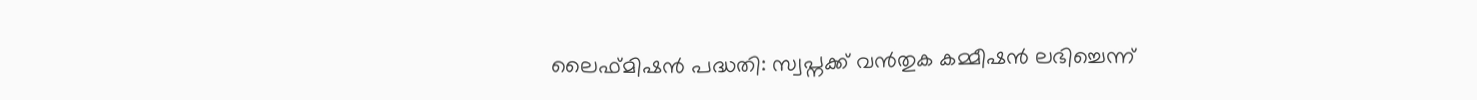ലൈഫ്‌മിഷന്‍ പദ്ധതി: സ്വപ്നക്ക് വന്‍തുക കമ്മീഷന്‍ ലഭിച്ചെന്ന്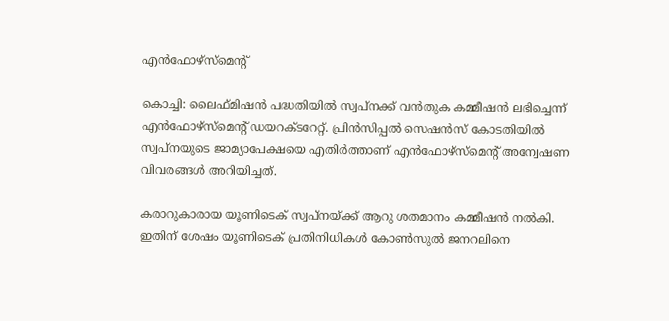എന്‍ഫോഴ്‌സ്‌മെന്റ്

കൊച്ചി: ലൈഫ്‌മിഷന്‍ പദ്ധതിയില്‍ സ്വപ്നക്ക് വന്‍തുക കമ്മീഷന്‍ ലഭിച്ചെന്ന് എന്‍ഫോഴ്‌സ്‌മെന്റ് ഡയറക്ടറേറ്റ്. പ്രിന്‍സിപ്പല്‍ സെഷന്‍സ് കോടതിയില്‍ സ്വപ്നയുടെ ജാമ്യാപേക്ഷയെ എതിര്‍ത്താണ് എന്‍ഫോഴ്‌സ്‌മെന്റ് അന്വേഷണ വിവരങ്ങള്‍ അറിയിച്ചത്.

കരാറുകാരായ യൂണിടെക് സ്വപ്നയ്ക്ക് ആറു ശതമാനം കമ്മീഷന്‍ നല്‍കി. ഇതിന് ശേഷം യൂണിടെക് പ്രതിനിധികള്‍ കോണ്‍സുല്‍ ജനറലിനെ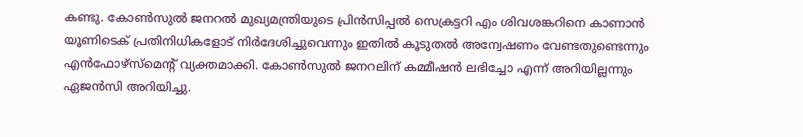കണ്ടു. കോണ്‍സുല്‍ ജനറല്‍ മുഖ്യമന്ത്രിയുടെ പ്രിന്‍സിപ്പല്‍ സെക്രട്ടറി എം ശിവശങ്കറിനെ കാണാന്‍ യൂണിടെക് പ്രതിനിധികളോട് നിര്‍ദേശിച്ചുവെന്നും ഇതില്‍ കൂടുതല്‍ അന്വേഷണം വേണ്ടതുണ്ടെന്നും എന്‍ഫോഴ്‌സ്‌മെന്റ് വ്യക്തമാക്കി. കോണ്‍സുല്‍ ജനറലിന് കമ്മീഷന്‍ ലഭിച്ചോ എന്ന് അറിയില്ലന്നും ഏജന്‍സി അറിയിച്ചു.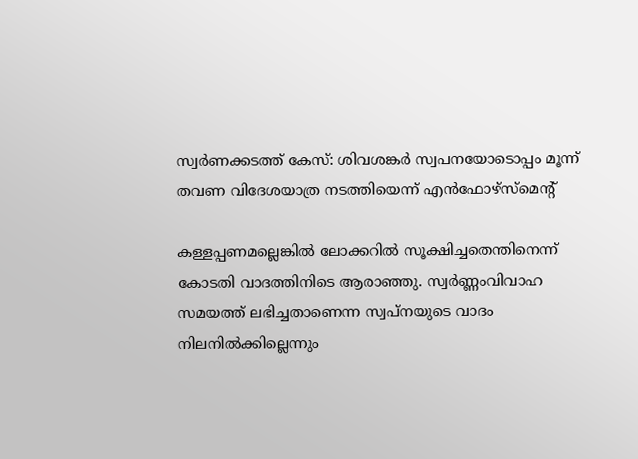സ്വര്‍ണക്കടത്ത് കേസ്: ശിവശങ്കര്‍ സ്വപനയോടൊപ്പം മൂന്ന് തവണ വിദേശയാത്ര നടത്തിയെന്ന് എന്‍ഫോഴ്സ്‌മെന്റ്

കള്ളപ്പണമല്ലെങ്കില്‍ ലോക്കറില്‍ സൂക്ഷിച്ചതെന്തിനെന്ന് കോടതി വാദത്തിനിടെ ആരാഞ്ഞു. സ്വര്‍ണ്ണംവിവാഹ സമയത്ത് ലഭിച്ചതാണെന്ന സ്വപ്നയുടെ വാദം നിലനില്‍ക്കില്ലെന്നും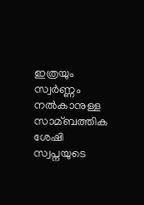ഇത്രയും സ്വര്‍ണ്ണം നല്‍കാനുള്ള സാമ്ബത്തിക ശേഷി സ്വപ്നയുടെ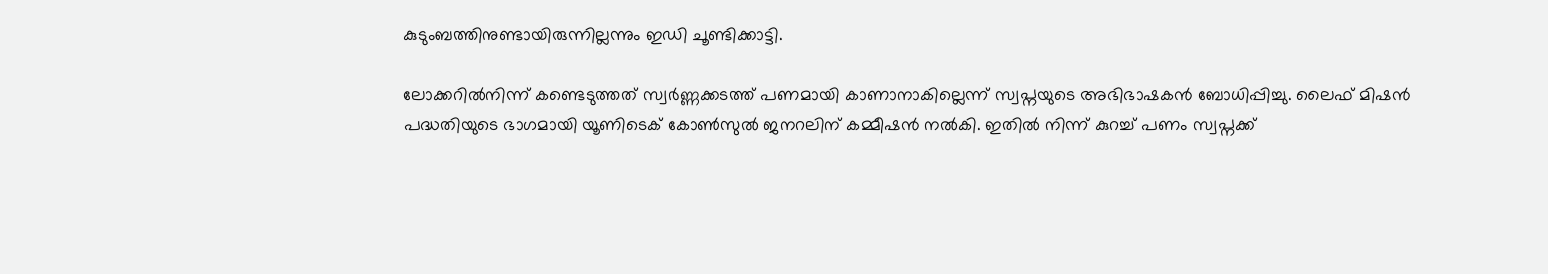കുടുംബത്തിനുണ്ടായിരുന്നില്ലന്നും ഇഡി ചൂണ്ടിക്കാട്ടി.

ലോക്കറില്‍നിന്ന് കണ്ടെടുത്തത് സ്വര്‍ണ്ണക്കടത്ത് പണമായി കാണാനാകില്ലെന്ന് സ്വപ്നയുടെ അഭിഭാഷകന്‍ ബോധിപ്പിച്ചു. ലൈഫ് മിഷന്‍ പദ്ധതിയുടെ ഭാഗമായി യൂണിടെക് കോണ്‍സുല്‍ ജനറലിന് കമ്മീഷന്‍ നല്‍കി. ഇതില്‍ നിന്ന് കുറച്ച്‌ പണം സ്വപ്നക്ക്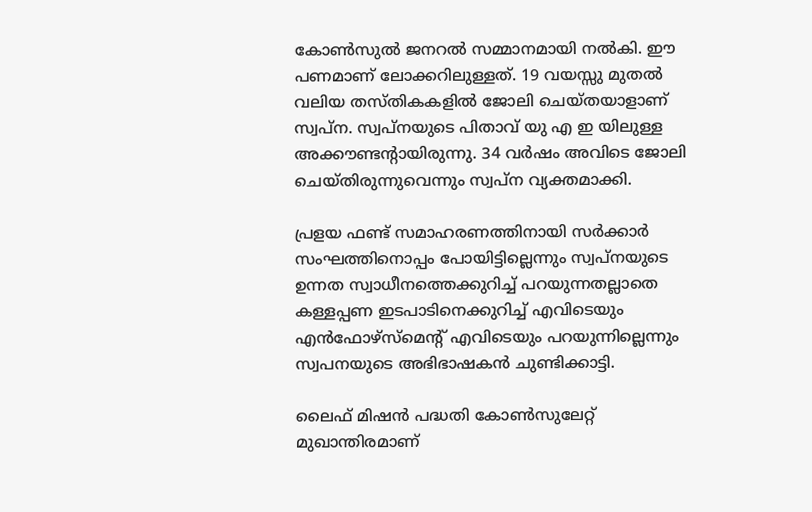കോണ്‍സുല്‍ ജനറല്‍ സമ്മാനമായി നല്‍കി. ഈ പണമാണ് ലോക്കറിലുള്ളത്. 19 വയസ്സു മുതല്‍ വലിയ തസ്തികകളില്‍ ജോലി ചെയ്തയാളാണ് സ്വപ്ന. സ്വപ്നയുടെ പിതാവ് യു എ ഇ യിലുള്ള അക്കൗണ്ടന്റായിരുന്നു. 34 വര്‍ഷം അവിടെ ജോലി ചെയ്തിരുന്നുവെന്നും സ്വപ്ന വ്യക്തമാക്കി.

പ്രളയ ഫണ്ട് സമാഹരണത്തിനായി സര്‍ക്കാര്‍ സംഘത്തിനൊപ്പം പോയിട്ടില്ലെന്നും സ്വപ്നയുടെ ഉന്നത സ്വാധീനത്തെക്കുറിച്ച്‌ പറയുന്നതല്ലാതെ കള്ളപ്പണ ഇടപാടിനെക്കുറിച്ച്‌ എവിടെയും എന്‍ഫോഴ്‌സ്‌മെന്റ് എവിടെയും പറയുന്നില്ലെന്നും സ്വപനയുടെ അഭിഭാഷകന്‍ ചുണ്ടിക്കാട്ടി.

ലൈഫ് മിഷന്‍ പദ്ധതി കോണ്‍സുലേറ്റ് മുഖാന്തിരമാണ്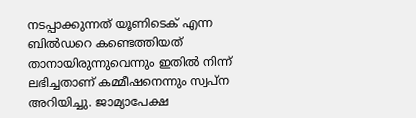നടപ്പാക്കുന്നത് യൂണിടെക് എന്ന ബില്‍ഡറെ കണ്ടെത്തിയത് താനായിരുന്നുവെന്നും ഇതില്‍ നിന്ന് ലഭിച്ചതാണ് കമ്മീഷനെന്നും സ്വപ്ന അറിയിച്ചു. ജാമ്യാപേക്ഷ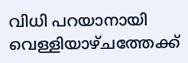വിധി പറയാനായി വെള്ളിയാഴ്ചത്തേക്ക്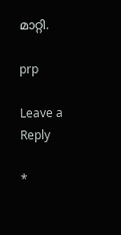മാറ്റി.

prp

Leave a Reply

*